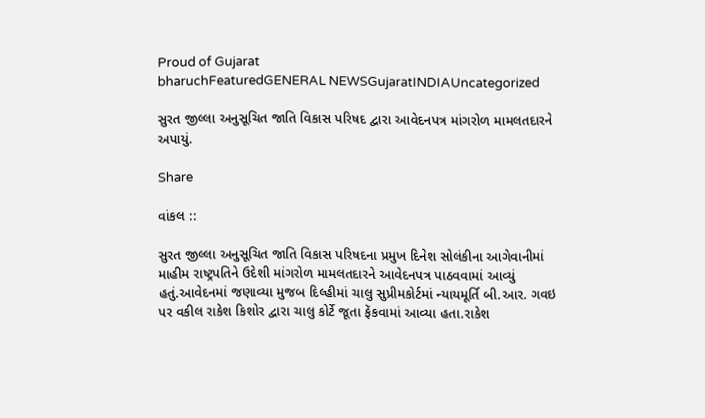Proud of Gujarat
bharuchFeaturedGENERAL NEWSGujaratINDIAUncategorized

સુરત જીલ્લા અનુસૂચિત જાતિ વિકાસ પરિષદ દ્વારા આવેદનપત્ર માંગરોળ મામલતદારને અપાયું.

Share

વાંકલ ::

સુરત જીલ્લા અનુસૂચિત જાતિ વિકાસ પરિષદના પ્રમુખ દિનેશ સોલંકીના આગેવાનીમાં માહીમ રાષ્ટ્રપતિને ઉદેશી માંગરોળ મામલતદારને આવેદનપત્ર પાઠવવામાં આવ્યું હતું.આવેદનમાં જણાવ્યા મુજબ દિલ્હીમાં ચાલુ સુપ્રીમકોર્ટમાં ન્યાયમૂર્તિ બી.આર. ગવઇ પર વકીલ રાકેશ કિશોર દ્વારા ચાલુ કોર્ટે જૂતા ફેંકવામાં આવ્યા હતા.રાકેશ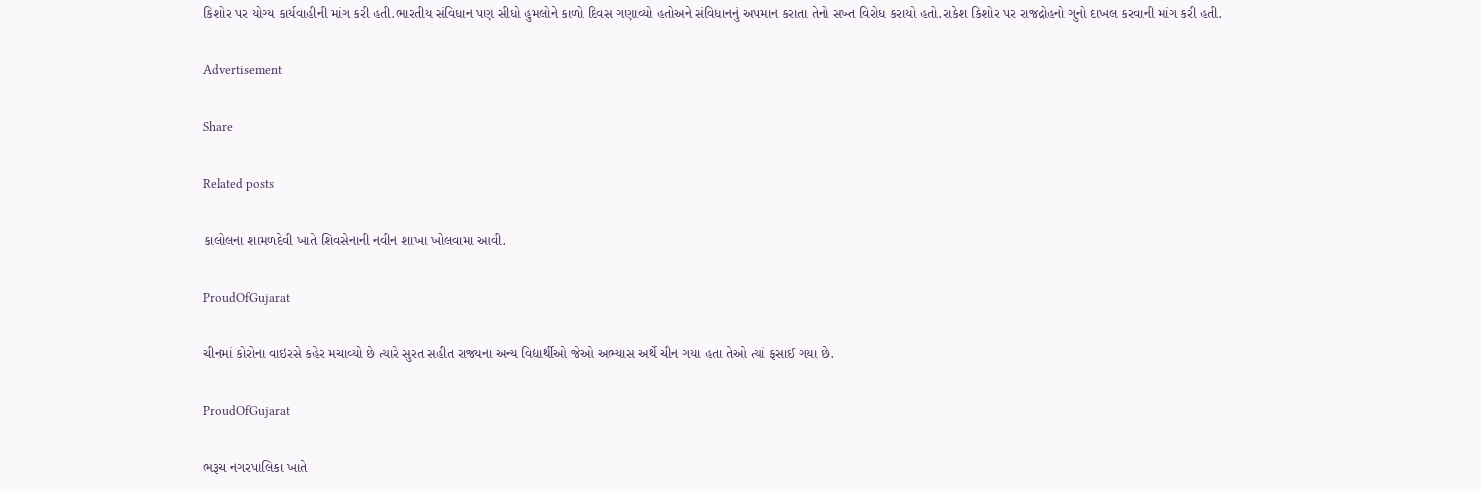કિશોર પર યોગ્ય કાર્યવાહીની માંગ કરી હતી.ભારતીય સંવિધાન પણ સીધો હુમલોને કાળો દિવસ ગણાવ્યો હતોઅને સંવિધાનનું અપમાન કરાતા તેનો સખ્ત વિરોધ કરાયો હતો.રાકેશ કિશોર પર રાજદ્રોહનો ગુનો દાખલ કરવાની માંગ કરી હતી.

Advertisement

Share

Related posts

કાલોલના શામળદેવી ખાતે શિવસેનાની નવીન શાખા ખોલવામા આવી.

ProudOfGujarat

ચીનમાં કોરોના વાઇરસે કહેર મચાવ્યો છે ત્યારે સુરત સહીત રાજ્યના અન્ય વિદ્યાર્થીઓ જેઓ અભ્યાસ અર્થે ચીન ગયા હતા તેઓ ત્યાં ફસાઈ ગયા છે.

ProudOfGujarat

ભરૂચ નગરપાલિકા ખાતે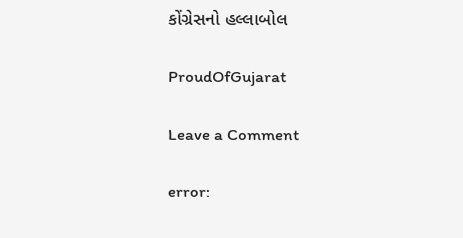કોંગ્રેસનો હલ્લાબોલ

ProudOfGujarat

Leave a Comment

error: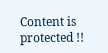Content is protected !!